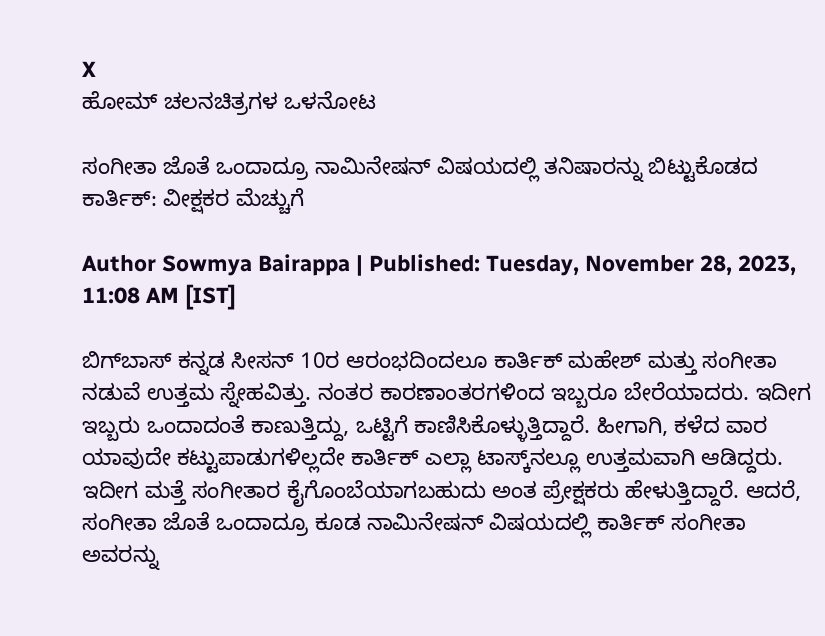X
ಹೋಮ್ ಚಲನಚಿತ್ರಗಳ ಒಳನೋಟ

ಸಂಗೀತಾ ಜೊತೆ ಒಂದಾದ್ರೂ ನಾಮಿನೇಷನ್ ವಿಷಯದಲ್ಲಿ ತನಿಷಾರನ್ನು ಬಿಟ್ಟುಕೊಡದ ಕಾರ್ತಿಕ್: ವೀಕ್ಷಕರ ಮೆಚ್ಚುಗೆ

Author Sowmya Bairappa | Published: Tuesday, November 28, 2023, 11:08 AM [IST]

ಬಿಗ್‌ಬಾಸ್‌ ಕನ್ನಡ ಸೀಸನ್ 10ರ ಆರಂಭದಿಂದಲೂ ಕಾರ್ತಿಕ್ ಮಹೇಶ್ ಮತ್ತು ಸಂಗೀತಾ ನಡುವೆ ಉತ್ತಮ ಸ್ನೇಹವಿತ್ತು. ನಂತರ ಕಾರಣಾಂತರಗಳಿಂದ ಇಬ್ಬರೂ ಬೇರೆಯಾದರು. ಇದೀಗ ಇಬ್ಬರು ಒಂದಾದಂತೆ ಕಾಣುತ್ತಿದ್ದು, ಒಟ್ಟಿಗೆ ಕಾಣಿಸಿಕೊಳ್ಳುತ್ತಿದ್ದಾರೆ. ಹೀಗಾಗಿ, ಕಳೆದ ವಾರ ಯಾವುದೇ ಕಟ್ಟುಪಾಡುಗಳಿಲ್ಲದೇ ಕಾರ್ತಿಕ್ ಎಲ್ಲಾ ಟಾಸ್ಕ್‌ನಲ್ಲೂ ಉತ್ತಮವಾಗಿ ಆಡಿದ್ದರು. ಇದೀಗ ಮತ್ತೆ ಸಂಗೀತಾರ ಕೈಗೊಂಬೆಯಾಗಬಹುದು ಅಂತ ಪ್ರೇಕ್ಷಕರು ಹೇಳುತ್ತಿದ್ದಾರೆ. ಆದರೆ, ಸಂಗೀತಾ ಜೊತೆ ಒಂದಾದ್ರೂ ಕೂಡ ನಾಮಿನೇಷನ್ ವಿಷಯದಲ್ಲಿ ಕಾರ್ತಿಕ್ ಸಂಗೀತಾ ಅವರನ್ನು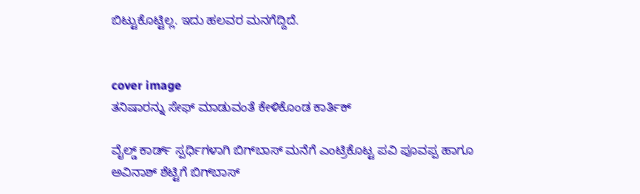ಬಿಟ್ಟುಕೊಟ್ಟಿಲ್ಲ. ಇದು ಹಲವರ ಮನಗೆದ್ದಿದೆ.


cover image
ತನಿಷಾರನ್ನು ಸೇಫ್ ಮಾಡುವಂತೆ ಕೇಳಿಕೊಂಡ ಕಾರ್ತಿಕ್

ವೈಲ್ಡ್ ಕಾರ್ಡ್ ಸ್ಪರ್ಧಿಗಳಾಗಿ ಬಿಗ್‌ಬಾಸ್‌ ಮನೆಗೆ ಎಂಟ್ರಿಕೊಟ್ಟ ಪವಿ ಪೂವಪ್ಪ ಹಾಗೂ ಅವಿನಾಶ್ ಶೆಟ್ಟಿಗೆ ಬಿಗ್‌ಬಾಸ್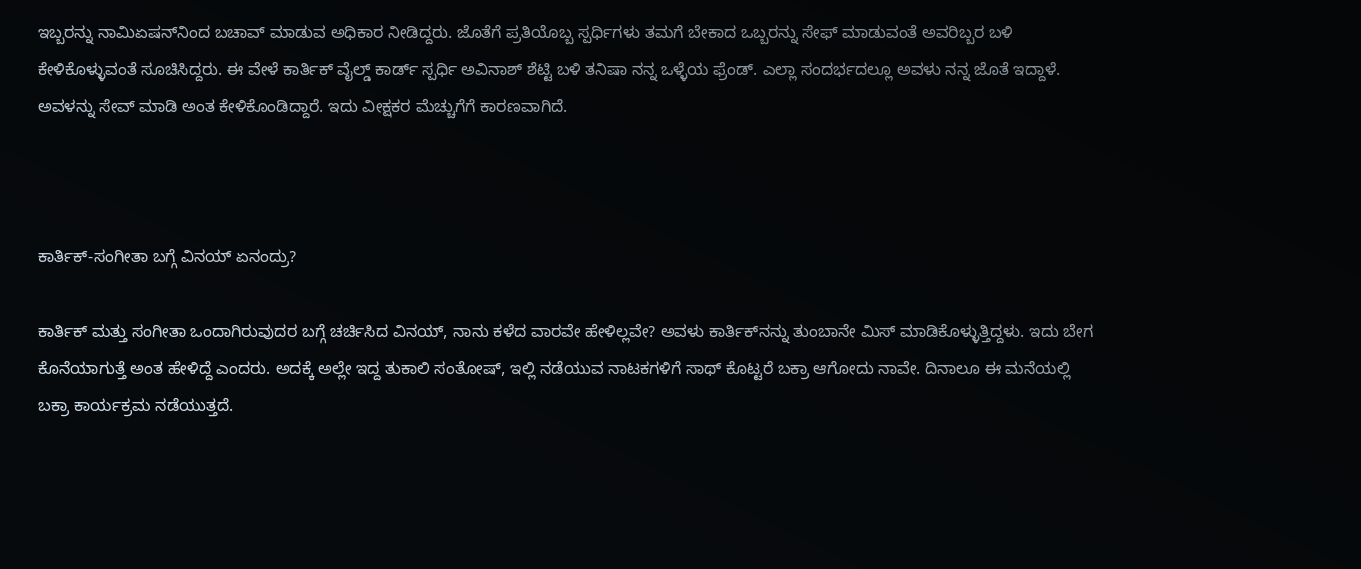ಇಬ್ಬರನ್ನು ನಾಮಿಏಷನ್‌ನಿಂದ ಬಚಾವ್ ಮಾಡುವ ಅಧಿಕಾರ ನೀಡಿದ್ದರು. ಜೊತೆಗೆ ಪ್ರತಿಯೊಬ್ಬ ಸ್ಪರ್ಧಿಗಳು ತಮಗೆ ಬೇಕಾದ ಒಬ್ಬರನ್ನು ಸೇಫ್ ಮಾಡುವಂತೆ ಅವರಿಬ್ಬರ ಬಳಿ ಕೇಳಿಕೊಳ್ಳುವಂತೆ ಸೂಚಿಸಿದ್ದರು. ಈ ವೇಳೆ ಕಾರ್ತಿಕ್ ವೈಲ್ಡ್ ಕಾರ್ಡ್ ಸ್ಪರ್ಧಿ ಅವಿನಾಶ್ ಶೆಟ್ಟಿ ಬಳಿ ತನಿಷಾ ನನ್ನ ಒಳ್ಳೆಯ ಫ್ರೆಂಡ್. ಎಲ್ಲಾ ಸಂದರ್ಭದಲ್ಲೂ ಅವಳು ನನ್ನ ಜೊತೆ ಇದ್ದಾಳೆ. ಅವಳನ್ನು ಸೇವ್ ಮಾಡಿ ಅಂತ ಕೇಳಿಕೊಂಡಿದ್ದಾರೆ. ಇದು ವೀಕ್ಷಕರ ಮೆಚ್ಚುಗೆಗೆ ಕಾರಣವಾಗಿದೆ.



ಕಾರ್ತಿಕ್-ಸಂಗೀತಾ ಬಗ್ಗೆ ವಿನಯ್ ಏನಂದ್ರು?

ಕಾರ್ತಿಕ್ ಮತ್ತು ಸಂಗೀತಾ ಒಂದಾಗಿರುವುದರ ಬಗ್ಗೆ ಚರ್ಚಿಸಿದ ವಿನಯ್, ನಾನು ಕಳೆದ ವಾರವೇ ಹೇಳಿಲ್ಲವೇ? ಅವಳು ಕಾರ್ತಿಕ್‌ನನ್ನು ತುಂಬಾನೇ ಮಿಸ್ ಮಾಡಿಕೊಳ್ಳುತ್ತಿದ್ದಳು. ಇದು ಬೇಗ ಕೊನೆಯಾಗುತ್ತೆ ಅಂತ ಹೇಳಿದ್ದೆ ಎಂದರು. ಅದಕ್ಕೆ ಅಲ್ಲೇ ಇದ್ದ ತುಕಾಲಿ ಸಂತೋಷ್, ಇಲ್ಲಿ ನಡೆಯುವ ನಾಟಕಗಳಿಗೆ ಸಾಥ್ ಕೊಟ್ಟರೆ ಬಕ್ರಾ ಆಗೋದು ನಾವೇ. ದಿನಾಲೂ ಈ ಮನೆಯಲ್ಲಿ ಬಕ್ರಾ ಕಾರ್ಯಕ್ರಮ ನಡೆಯುತ್ತದೆ.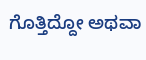ಗೊತ್ತಿದ್ದೋ ಅಥವಾ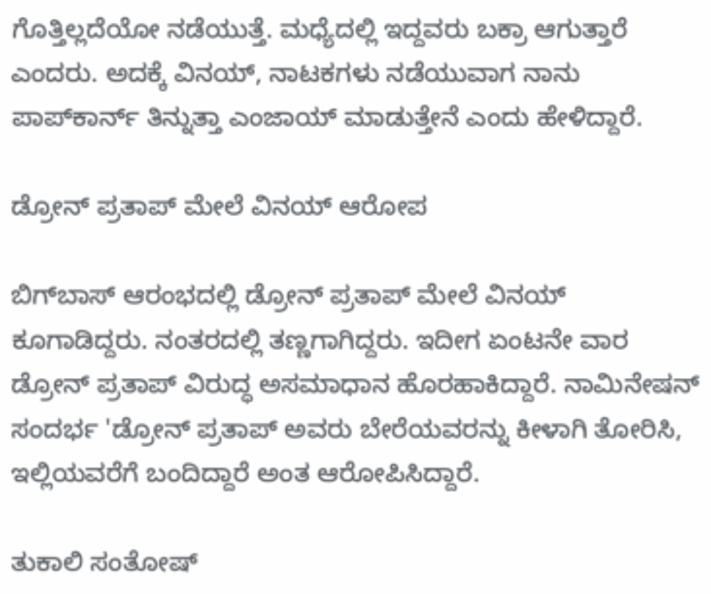ಗೊತ್ತಿಲ್ಲದೆಯೋ ನಡೆಯುತ್ತೆ. ಮಧ್ಯೆದಲ್ಲಿ ಇದ್ದವರು ಬಕ್ರಾ ಆಗುತ್ತಾರೆ ಎಂದರು. ಅದಕ್ಕೆ ವಿನಯ್, ನಾಟಕಗಳು ನಡೆಯುವಾಗ ನಾನು ಪಾಪ್‌ಕಾರ್ನ್ ತಿನ್ನುತ್ತಾ ಎಂಜಾಯ್ ಮಾಡುತ್ತೇನೆ ಎಂದು ಹೇಳಿದ್ದಾರೆ.

ಡ್ರೋನ್ ಪ್ರತಾಪ್ ಮೇಲೆ ವಿನಯ್ ಆರೋಪ

ಬಿಗ್‌ಬಾಸ್ ಆರಂಭದಲ್ಲಿ ಡ್ರೋನ್ ಪ್ರತಾಪ್ ಮೇಲೆ ವಿನಯ್ ಕೂಗಾಡಿದ್ದರು. ನಂತರದಲ್ಲಿ ತಣ್ಣಗಾಗಿದ್ದರು. ಇದೀಗ ಏಂಟನೇ ವಾರ ಡ್ರೋನ್ ಪ್ರತಾಪ್ ವಿರುದ್ಧ ಅಸಮಾಧಾನ ಹೊರಹಾಕಿದ್ದಾರೆ. ನಾಮಿನೇಷನ್ ಸಂದರ್ಭ 'ಡ್ರೋನ್ ಪ್ರತಾಪ್ ಅವರು ಬೇರೆಯವರನ್ನು ಕೀಳಾಗಿ ತೋರಿಸಿ, ಇಲ್ಲಿಯವರೆಗೆ ಬಂದಿದ್ದಾರೆ ಅಂತ ಆರೋಪಿಸಿದ್ದಾರೆ.

ತುಕಾಲಿ ಸಂತೋಷ್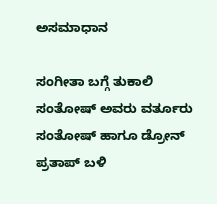ಅಸಮಾಧಾನ

ಸಂಗೀತಾ ಬಗ್ಗೆ ತುಕಾಲಿ ಸಂತೋಷ್ ಅವರು ವರ್ತೂರು ಸಂತೋಷ್ ಹಾಗೂ ಡ್ರೋನ್ ಪ್ರತಾಪ್ ಬಳಿ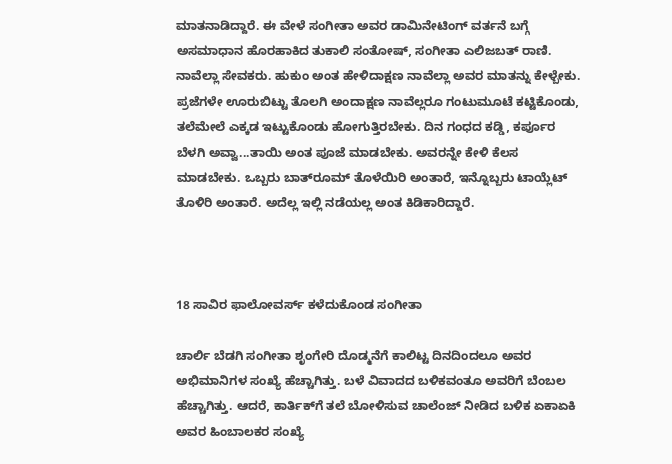ಮಾತನಾಡಿದ್ದಾರೆ. ಈ ವೇಳೆ ಸಂಗೀತಾ ಅವರ ಡಾಮಿನೇಟಿಂಗ್ ವರ್ತನೆ ಬಗ್ಗೆ ಅಸಮಾಧಾನ ಹೊರಹಾಕಿದ ತುಕಾಲಿ ಸಂತೋಷ್, ಸಂಗೀತಾ ಎಲಿಜಬತ್ ರಾಣಿ. ನಾವೆಲ್ಲಾ ಸೇವಕರು. ಹುಕುಂ ಅಂತ ಹೇಳಿದಾಕ್ಷಣ ನಾವೆಲ್ಲಾ ಅವರ ಮಾತನ್ನು ಕೇಳ್ಬೇಕು. ಪ್ರಜೆಗಳೇ ಊರುಬಿಟ್ಟು ತೊಲಗಿ ಅಂದಾಕ್ಷಣ ನಾವೆಲ್ಲರೂ ಗಂಟುಮೂಟೆ ಕಟ್ಟಿಕೊಂಡು, ತಲೆಮೇಲೆ ಎಕ್ಕಡ ಇಟ್ಟುಕೊಂಡು ಹೋಗುತ್ತಿರಬೇಕು. ದಿನ ಗಂಧದ ಕಡ್ಡಿ, ಕರ್ಪೂರ ಬೆಳಗಿ ಅವ್ವಾ...ತಾಯಿ ಅಂತ ಪೂಜೆ ಮಾಡಬೇಕು. ಅವರನ್ನೇ ಕೇಳಿ ಕೆಲಸ ಮಾಡಬೇಕು. ಒಬ್ಬರು ಬಾತ್‌ರೂಮ್ ತೊಳೆಯಿರಿ ಅಂತಾರೆ, ಇನ್ನೊಬ್ಬರು ಟಾಯ್ಲೆಟ್ ತೊಳಿರಿ ಅಂತಾರೆ. ಅದೆಲ್ಲ ಇಲ್ಲಿ ನಡೆಯಲ್ಲ ಅಂತ ಕಿಡಿಕಾರಿದ್ದಾರೆ.



18 ಸಾವಿರ ಫಾಲೋವರ್ಸ್ ಕಳೆದುಕೊಂಡ ಸಂಗೀತಾ

ಚಾರ್ಲಿ ಬೆಡಗಿ ಸಂಗೀತಾ ಶೃಂಗೇರಿ ದೊಡ್ಮನೆಗೆ ಕಾಲಿಟ್ಟ ದಿನದಿಂದಲೂ ಅವರ ಅಭಿಮಾನಿಗಳ ಸಂಖ್ಯೆ ಹೆಚ್ಚಾಗಿತ್ತು. ಬಳೆ ವಿವಾದದ ಬಳಿಕವಂತೂ ಅವರಿಗೆ ಬೆಂಬಲ ಹೆಚ್ಚಾಗಿತ್ತು. ಆದರೆ, ಕಾರ್ತಿಕ್‌ಗೆ ತಲೆ ಬೋಳಿಸುವ ಚಾಲೆಂಜ್ ನೀಡಿದ ಬಳಿಕ ಏಕಾಏಕಿ ಅವರ ಹಿಂಬಾಲಕರ ಸಂಖ್ಯೆ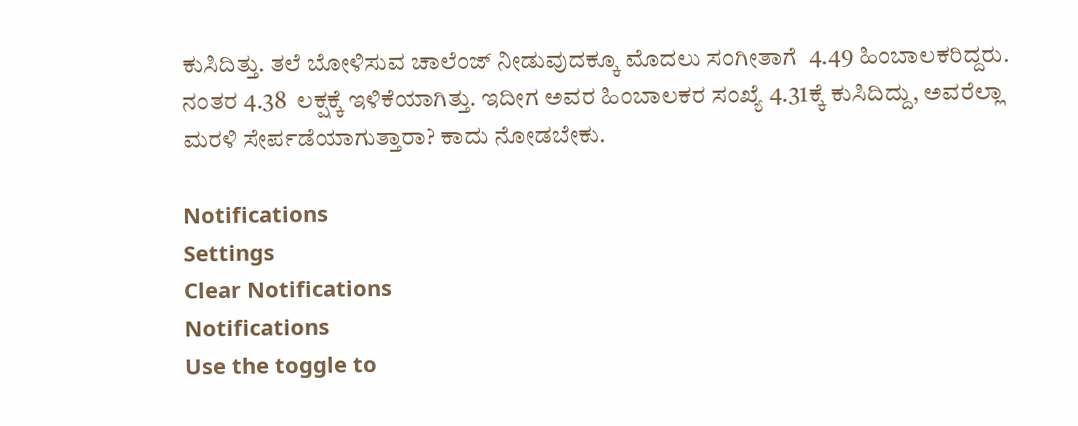ಕುಸಿದಿತ್ತು. ತಲೆ ಬೋಳಿಸುವ ಚಾಲೆಂಜ್ ನೀಡುವುದಕ್ಕೂ ಮೊದಲು ಸಂಗೀತಾಗೆ  4.49 ಹಿಂಬಾಲಕರಿದ್ದರು. ನಂತರ 4.38  ಲಕ್ಷಕ್ಕೆ ಇಳಿಕೆಯಾಗಿತ್ತು. ಇದೀಗ ಅವರ ಹಿಂಬಾಲಕರ ಸಂಖ್ಯೆ 4.31ಕ್ಕೆ ಕುಸಿದಿದ್ದು, ಅವರೆಲ್ಲಾ ಮರಳಿ ಸೇರ್ಪಡೆಯಾಗುತ್ತಾರಾ? ಕಾದು ನೋಡಬೇಕು.

Notifications
Settings
Clear Notifications
Notifications
Use the toggle to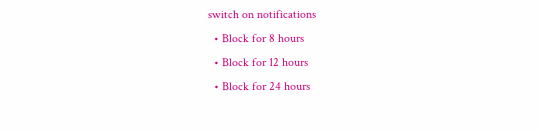switch on notifications
  • Block for 8 hours
  • Block for 12 hours
  • Block for 24 hours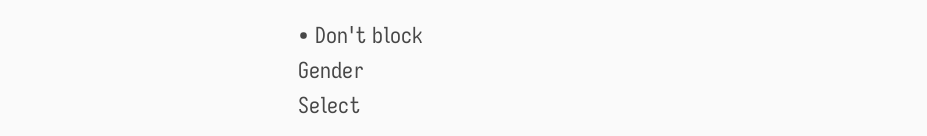• Don't block
Gender
Select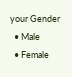your Gender
  • Male
  • Female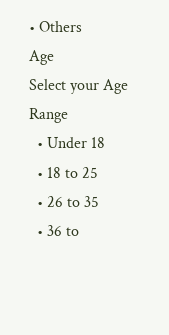• Others
Age
Select your Age Range
  • Under 18
  • 18 to 25
  • 26 to 35
  • 36 to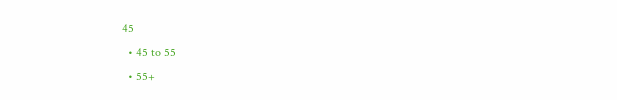45
  • 45 to 55
  • 55+